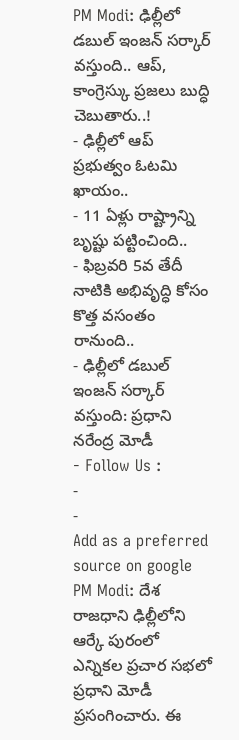PM Modi: ఢిల్లీలో డబుల్ ఇంజన్ సర్కార్ వస్తుంది.. ఆప్, కాంగ్రెస్కు ప్రజలు బుద్ధి చెబుతారు..!
- ఢిల్లీలో ఆప్ ప్రభుత్వం ఓటమి ఖాయం..
- 11 ఏళ్లు రాష్ట్రాన్ని బృష్టు పట్టించింది..
- ఫిబ్రవరి 5వ తేదీ నాటికి అభివృద్ధి కోసం కొత్త వసంతం రానుంది..
- ఢిల్లీలో డబుల్ ఇంజన్ సర్కార్ వస్తుంది: ప్రధాని నరేంద్ర మోడీ
- Follow Us :
-
-
Add as a preferred
source on google
PM Modi: దేశ రాజధాని ఢిల్లీలోని ఆర్కే పురంలో ఎన్నికల ప్రచార సభలో ప్రధాని మోడీ ప్రసంగించారు. ఈ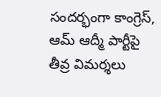సందర్భంగా కాంగ్రెస్, ఆమ్ ఆద్మీ పార్టీపై తీవ్ర విమర్శలు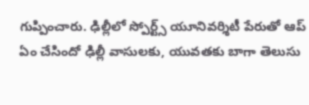గుప్పించారు. ఢిల్లీలో స్పోర్ట్స్ యూనివర్శిటీ పేరుతో ఆప్ ఏం చేసిందో ఢిల్లీ వాసులకు, యువతకు బాగా తెలుసు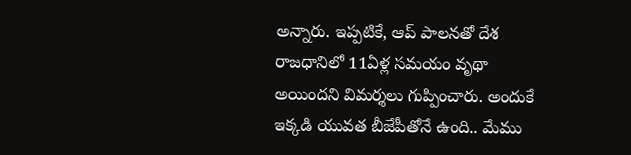అన్నారు. ఇప్పటికే, ఆప్ పాలనతో దేశ రాజధానిలో 11ఏళ్ల సమయం వృథా అయిందని విమర్శలు గుప్పించారు. అందుకే ఇక్కడి యువత బీజేపీతోనే ఉంది.. మేము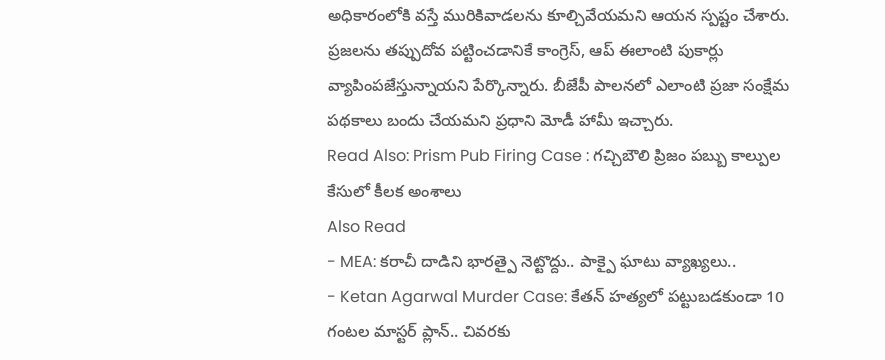అధికారంలోకి వస్తే మురికివాడలను కూల్చివేయమని ఆయన స్పష్టం చేశారు. ప్రజలను తప్పుదోవ పట్టించడానికే కాంగ్రెస్, ఆప్ ఈలాంటి పుకార్లు వ్యాపింపజేస్తున్నాయని పేర్కొన్నారు. బీజేపీ పాలనలో ఎలాంటి ప్రజా సంక్షేమ పథకాలు బందు చేయమని ప్రధాని మోడీ హామీ ఇచ్చారు.
Read Also: Prism Pub Firing Case : గచ్చిబౌలి ప్రిజం పబ్బు కాల్పుల కేసులో కీలక అంశాలు
Also Read
- MEA: కరాచీ దాడిని భారత్పై నెట్టొద్దు.. పాక్పై ఘాటు వ్యాఖ్యలు..
- Ketan Agarwal Murder Case: కేతన్ హత్యలో పట్టుబడకుండా 10 గంటల మాస్టర్ ప్లాన్.. చివరకు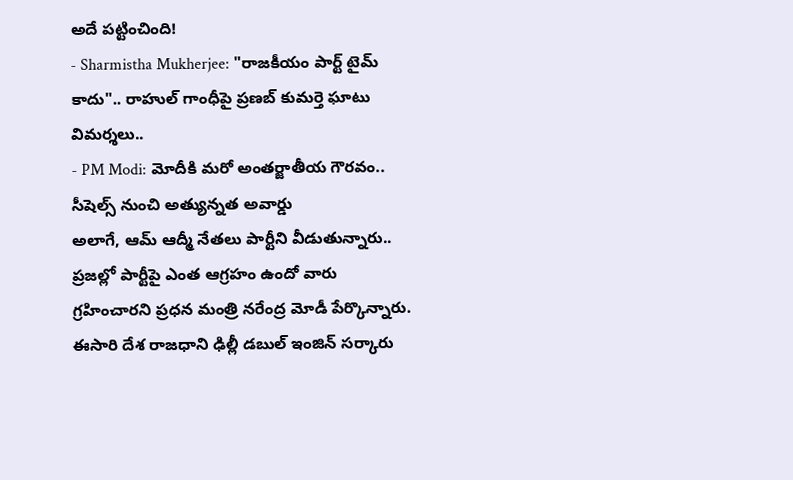అదే పట్టించింది!
- Sharmistha Mukherjee: "రాజకీయం పార్ట్ టైమ్ కాదు".. రాహుల్ గాంధీపై ప్రణబ్ కుమర్తె ఘాటు విమర్శలు..
- PM Modi: మోదీకి మరో అంతర్జాతీయ గౌరవం.. సీషెల్స్ నుంచి అత్యున్నత అవార్డు
అలాగే, ఆమ్ ఆద్మీ నేతలు పార్టీని వీడుతున్నారు.. ప్రజల్లో పార్టీపై ఎంత ఆగ్రహం ఉందో వారు గ్రహించారని ప్రధన మంత్రి నరేంద్ర మోడీ పేర్కొన్నారు. ఈసారి దేశ రాజధాని ఢిల్లీ డబుల్ ఇంజిన్ సర్కారు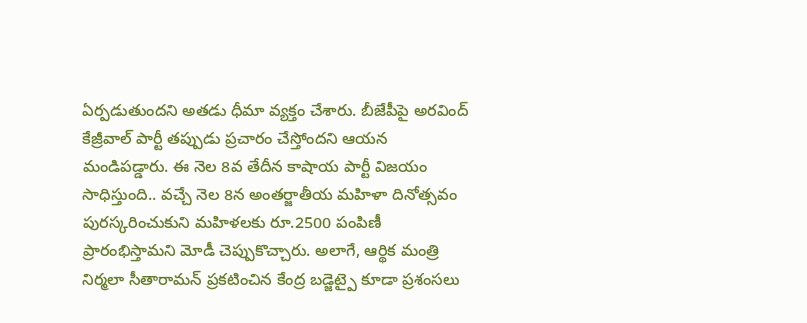ఏర్పడుతుందని అతడు ధీమా వ్యక్తం చేశారు. బీజేపీపై అరవింద్ కేజ్రీవాల్ పార్టీ తప్పుడు ప్రచారం చేస్తోందని ఆయన మండిపడ్డారు. ఈ నెల 8వ తేదీన కాషాయ పార్టీ విజయం సాధిస్తుంది.. వచ్చే నెల 8న అంతర్జాతీయ మహిళా దినోత్సవం పురస్కరించుకుని మహిళలకు రూ.2500 పంపిణీ ప్రారంభిస్తామని మోడీ చెప్పుకొచ్చారు. అలాగే, ఆర్థిక మంత్రి నిర్మలా సీతారామన్ ప్రకటించిన కేంద్ర బడ్జెట్పై కూడా ప్రశంసలు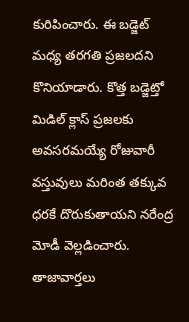కురిపించారు. ఈ బడ్జెట్ మధ్య తరగతి ప్రజలదని కొనియాడారు. కొత్త బడ్జెట్తో మిడిల్ క్లాస్ ప్రజలకు అవసరమయ్యే రోజువారీ వస్తువులు మరింత తక్కువ ధరకే దొరుకుతాయని నరేంద్ర మోడీ వెల్లడించారు.
తాజావార్తలు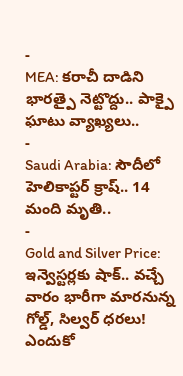-
MEA: కరాచీ దాడిని భారత్పై నెట్టొద్దు.. పాక్పై ఘాటు వ్యాఖ్యలు..
-
Saudi Arabia: సౌదీలో హెలికాప్టర్ క్రాష్.. 14 మంది మృతి..
-
Gold and Silver Price: ఇన్వెస్టర్లకు షాక్.. వచ్చే వారం భారీగా మారనున్న గోల్డ్, సిల్వర్ ధరలు! ఎందుకో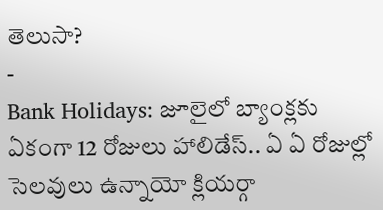తెలుసా?
-
Bank Holidays: జూలైలో బ్యాంక్లకు ఏకంగా 12 రోజులు హాలిడేస్.. ఏ ఏ రోజుల్లో సెలవులు ఉన్నాయో క్లియర్గా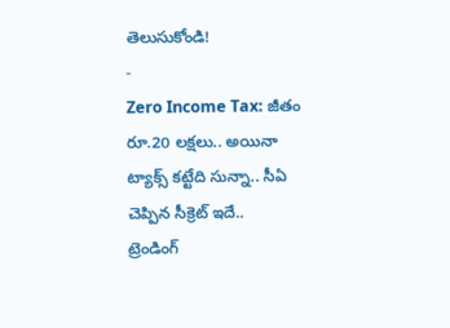తెలుసుకోండి!
-
Zero Income Tax: జీతం రూ.20 లక్షలు.. అయినా ట్యాక్స్ కట్టేది సున్నా.. సీఏ చెప్పిన సీక్రెట్ ఇదే..
ట్రెండింగ్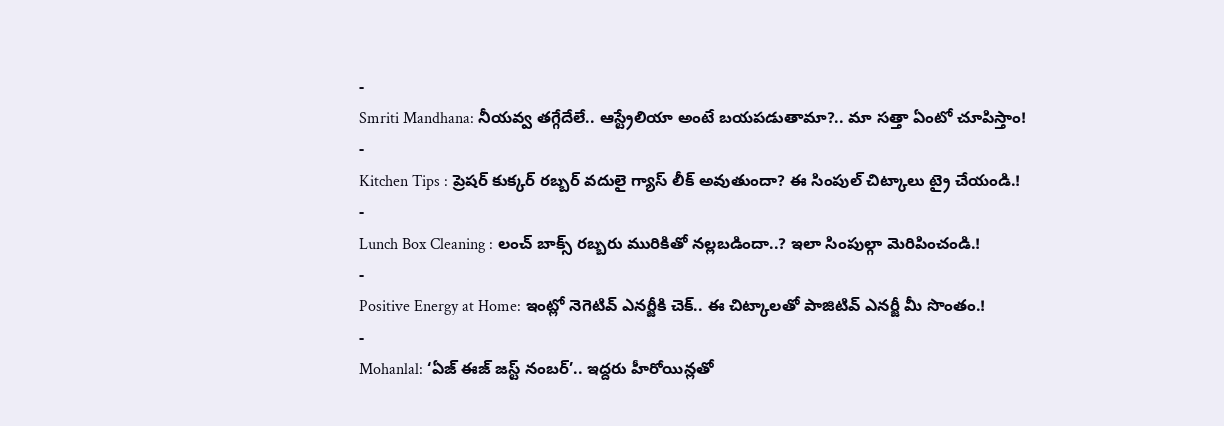-
Smriti Mandhana: నీయవ్వ తగ్గేదేలే.. ఆస్ట్రేలియా అంటే బయపడుతామా?.. మా సత్తా ఏంటో చూపిస్తాం!
-
Kitchen Tips : ప్రెషర్ కుక్కర్ రబ్బర్ వదులై గ్యాస్ లీక్ అవుతుందా? ఈ సింపుల్ చిట్కాలు ట్రై చేయండి.!
-
Lunch Box Cleaning : లంచ్ బాక్స్ రబ్బరు మురికితో నల్లబడిందా..? ఇలా సింపుల్గా మెరిపించండి.!
-
Positive Energy at Home: ఇంట్లో నెగెటివ్ ఎనర్జీకి చెక్.. ఈ చిట్కాలతో పాజిటివ్ ఎనర్జీ మీ సొంతం.!
-
Mohanlal: ‘ఏజ్ ఈజ్ జస్ట్ నంబర్’.. ఇద్దరు హీరోయిన్లతో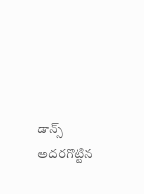డాన్స్ అదరగొట్టిన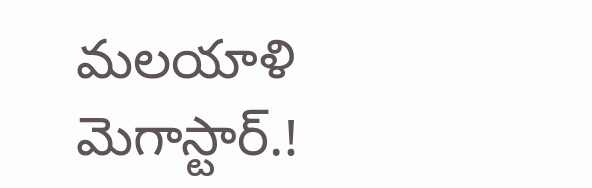మలయాళి మెగాస్టార్.!